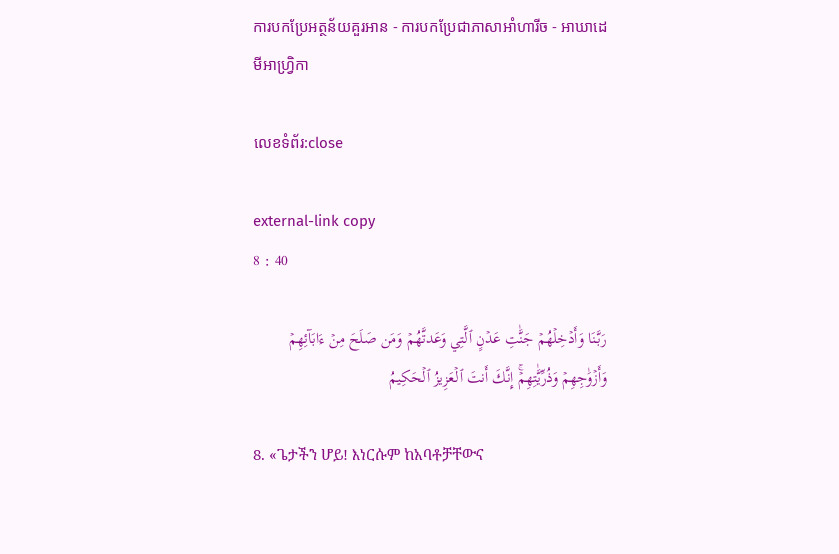ការបកប្រែអត្ថន័យគួរអាន - ការបកប្រែជាភាសាអាំហារីច - អាឃាដេមីអាហ្វ្រិកា

លេខទំព័រ:close

external-link copy
8 : 40

رَبَّنَا وَأَدۡخِلۡهُمۡ جَنَّٰتِ عَدۡنٍ ٱلَّتِي وَعَدتَّهُمۡ وَمَن صَلَحَ مِنۡ ءَابَآئِهِمۡ وَأَزۡوَٰجِهِمۡ وَذُرِّيَّٰتِهِمۡۚ إِنَّكَ أَنتَ ٱلۡعَزِيزُ ٱلۡحَكِيمُ

8. «ጌታችን ሆይ! እነርሱም ከአባቶቻቸውና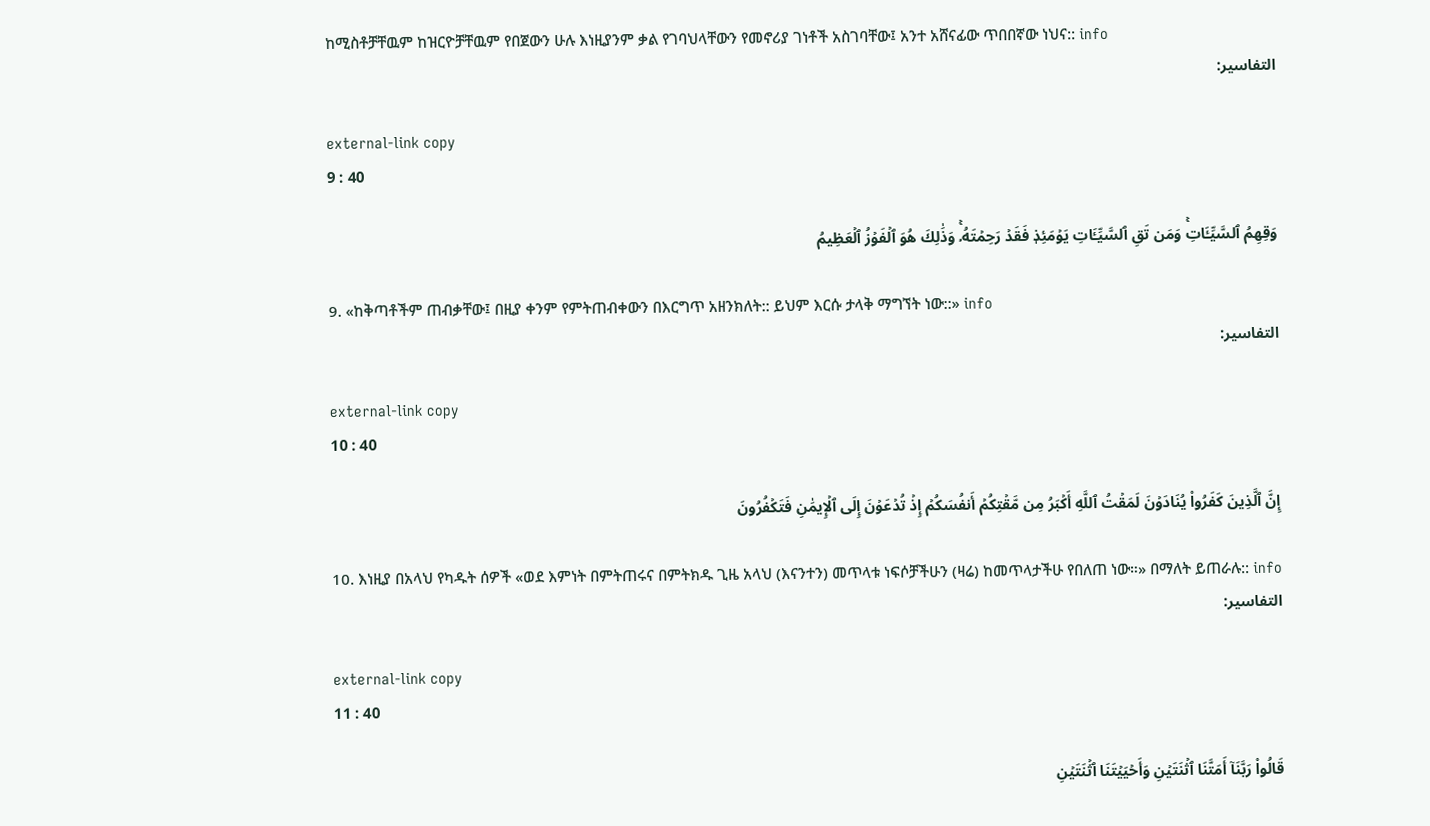ከሚስቶቻቸዉም ከዝርዮቻቸዉም የበጀውን ሁሉ እነዚያንም ቃል የገባህላቸውን የመኖሪያ ገነቶች አስገባቸው፤ አንተ አሸናፊው ጥበበኛው ነህና:: info
التفاسير:

external-link copy
9 : 40

وَقِهِمُ ٱلسَّيِّـَٔاتِۚ وَمَن تَقِ ٱلسَّيِّـَٔاتِ يَوۡمَئِذٖ فَقَدۡ رَحِمۡتَهُۥۚ وَذَٰلِكَ هُوَ ٱلۡفَوۡزُ ٱلۡعَظِيمُ

9. «ከቅጣቶችም ጠብቃቸው፤ በዚያ ቀንም የምትጠብቀውን በእርግጥ አዘንክለት:: ይህም እርሱ ታላቅ ማግኘት ነው::» info
التفاسير:

external-link copy
10 : 40

إِنَّ ٱلَّذِينَ كَفَرُواْ يُنَادَوۡنَ لَمَقۡتُ ٱللَّهِ أَكۡبَرُ مِن مَّقۡتِكُمۡ أَنفُسَكُمۡ إِذۡ تُدۡعَوۡنَ إِلَى ٱلۡإِيمَٰنِ فَتَكۡفُرُونَ

10. እነዚያ በአላህ የካዱት ሰዎች «ወደ እምነት በምትጠሩና በምትክዱ ጊዜ አላህ (እናንተን) መጥላቱ ነፍሶቻችሁን (ዛሬ) ከመጥላታችሁ የበለጠ ነው።» በማለት ይጠራሉ:: info
التفاسير:

external-link copy
11 : 40

قَالُواْ رَبَّنَآ أَمَتَّنَا ٱثۡنَتَيۡنِ وَأَحۡيَيۡتَنَا ٱثۡنَتَيۡنِ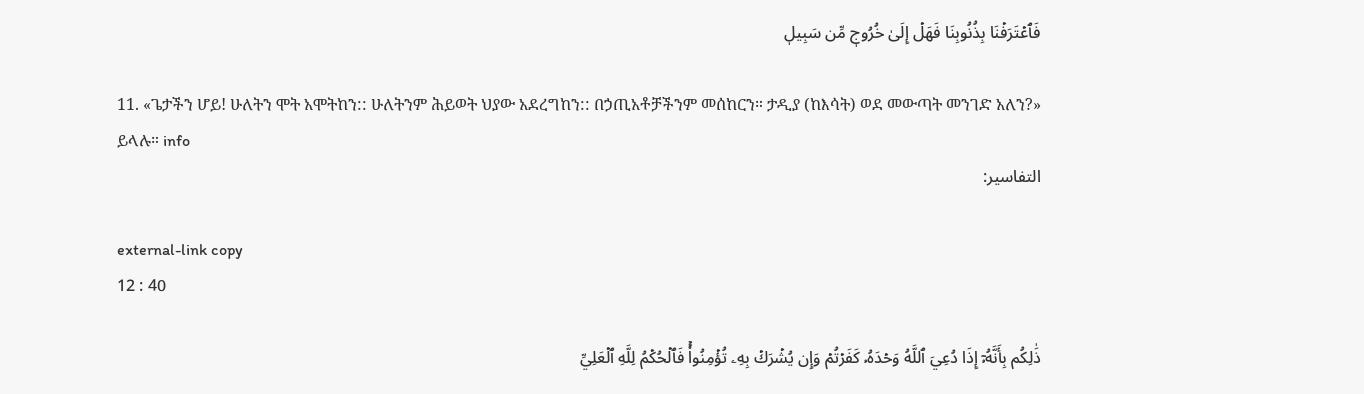فَٱعۡتَرَفۡنَا بِذُنُوبِنَا فَهَلۡ إِلَىٰ خُرُوجٖ مِّن سَبِيلٖ

11. «ጌታችን ሆይ! ሁለትን ሞት አሞትከን:: ሁለትንም ሕይወት ህያው አደረግከን:: በኃጢአቶቻችንም መሰከርን። ታዲያ (ከእሳት) ወደ መውጣት መንገድ አለን?» ይላሉ። info
التفاسير:

external-link copy
12 : 40

ذَٰلِكُم بِأَنَّهُۥٓ إِذَا دُعِيَ ٱللَّهُ وَحۡدَهُۥ كَفَرۡتُمۡ وَإِن يُشۡرَكۡ بِهِۦ تُؤۡمِنُواْۚ فَٱلۡحُكۡمُ لِلَّهِ ٱلۡعَلِيِّ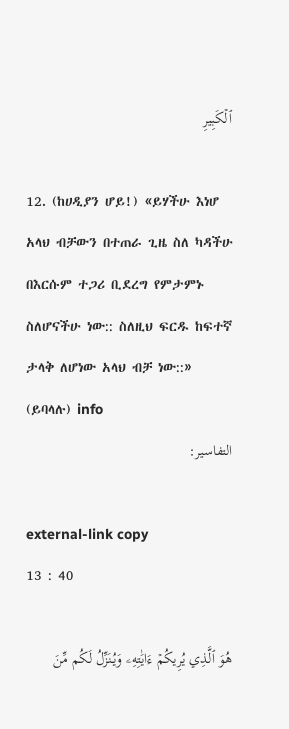ٱلۡكَبِيرِ

12. (ከሀዲያን ሆይ!) «ይሃችሁ እነሆ አላህ ብቻውን በተጠራ ጊዜ ስለ ካዳችሁ በእርሱም ተጋሪ ቢደረግ የምታምኑ ስለሆናችሁ ነው:: ስለዚህ ፍርዱ ከፍተኛ ታላቅ ለሆነው አላህ ብቻ ነው::» (ይባላሉ) info
التفاسير:

external-link copy
13 : 40

هُوَ ٱلَّذِي يُرِيكُمۡ ءَايَٰتِهِۦ وَيُنَزِّلُ لَكُم مِّنَ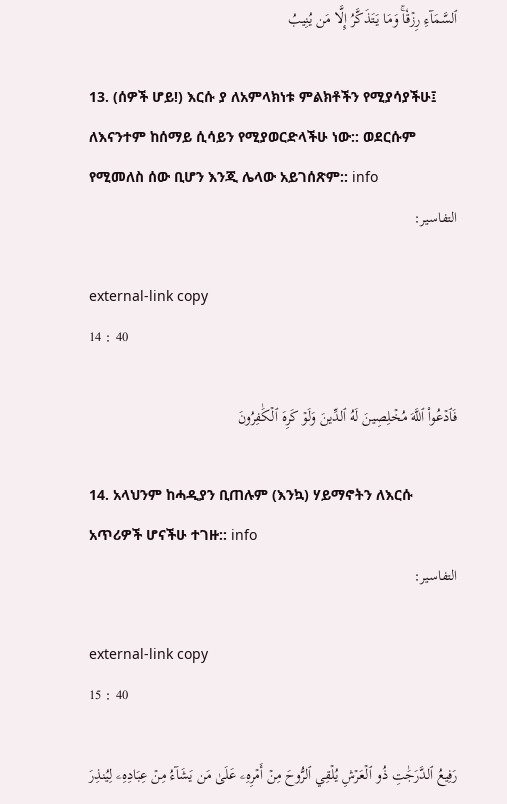ٱلسَّمَآءِ رِزۡقٗاۚ وَمَا يَتَذَكَّرُ إِلَّا مَن يُنِيبُ

13. (ሰዎች ሆይ!) እርሱ ያ ለአምላክነቱ ምልክቶችን የሚያሳያችሁ፤ ለእናንተም ከሰማይ ሲሳይን የሚያወርድላችሁ ነው:: ወደርሱም የሚመለስ ሰው ቢሆን እንጂ ሌላው አይገሰጽም:: info
التفاسير:

external-link copy
14 : 40

فَٱدۡعُواْ ٱللَّهَ مُخۡلِصِينَ لَهُ ٱلدِّينَ وَلَوۡ كَرِهَ ٱلۡكَٰفِرُونَ

14. አላህንም ከሓዲያን ቢጠሉም (እንኳ) ሃይማኖትን ለእርሱ አጥሪዎች ሆናችሁ ተገዙ:: info
التفاسير:

external-link copy
15 : 40

رَفِيعُ ٱلدَّرَجَٰتِ ذُو ٱلۡعَرۡشِ يُلۡقِي ٱلرُّوحَ مِنۡ أَمۡرِهِۦ عَلَىٰ مَن يَشَآءُ مِنۡ عِبَادِهِۦ لِيُنذِرَ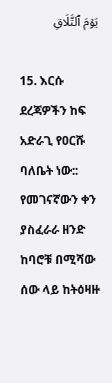يَوۡمَ ٱلتَّلَاقِ

15. እርሱ ደረጃዎችን ከፍ አድራጊ የዐርሹ ባለቤት ነው:: የመገናኛውን ቀን ያስፈራራ ዘንድ ከባሮቹ በሚሻው ሰው ላይ ከትዕዛዙ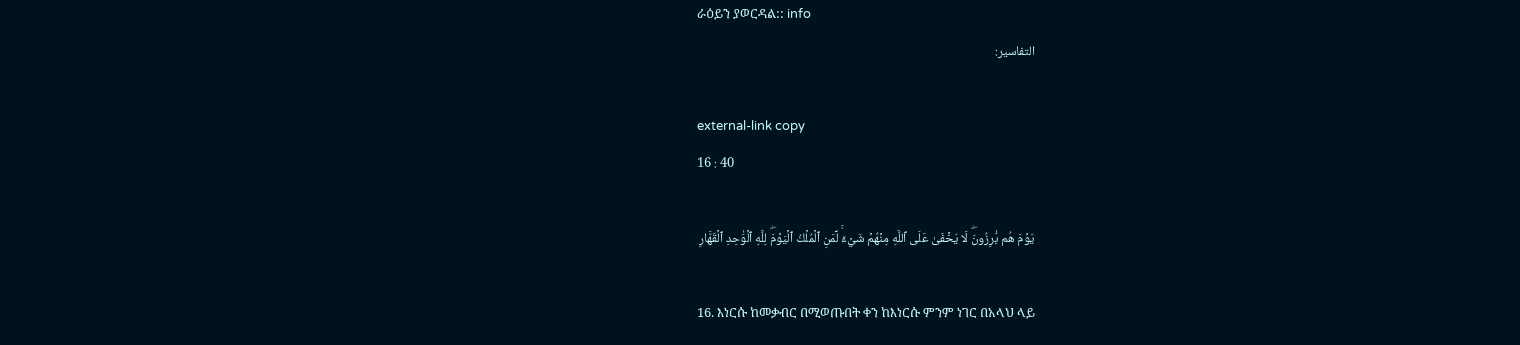ራዕይን ያወርዳል:: info
التفاسير:

external-link copy
16 : 40

يَوۡمَ هُم بَٰرِزُونَۖ لَا يَخۡفَىٰ عَلَى ٱللَّهِ مِنۡهُمۡ شَيۡءٞۚ لِّمَنِ ٱلۡمُلۡكُ ٱلۡيَوۡمَۖ لِلَّهِ ٱلۡوَٰحِدِ ٱلۡقَهَّارِ

16. እነርሱ ከመቃብር በሚወጡበት ቀን ከእነርሱ ምንም ነገር በአላህ ላይ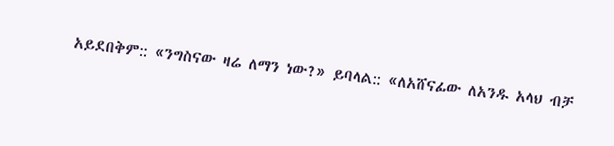አይደበቅም:: «ንግስናው ዛሬ ለማን ነው?» ይባላል:: «ለአሸናፊው ለአንዱ አላህ ብቻ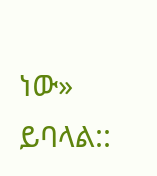ነው» ይባላል::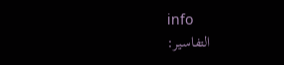info
التفاسير: